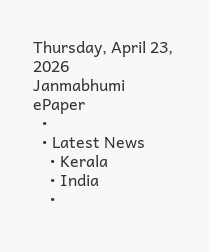Thursday, April 23, 2026
Janmabhumi
ePaper
  •
  • Latest News
    • Kerala
    • India
    •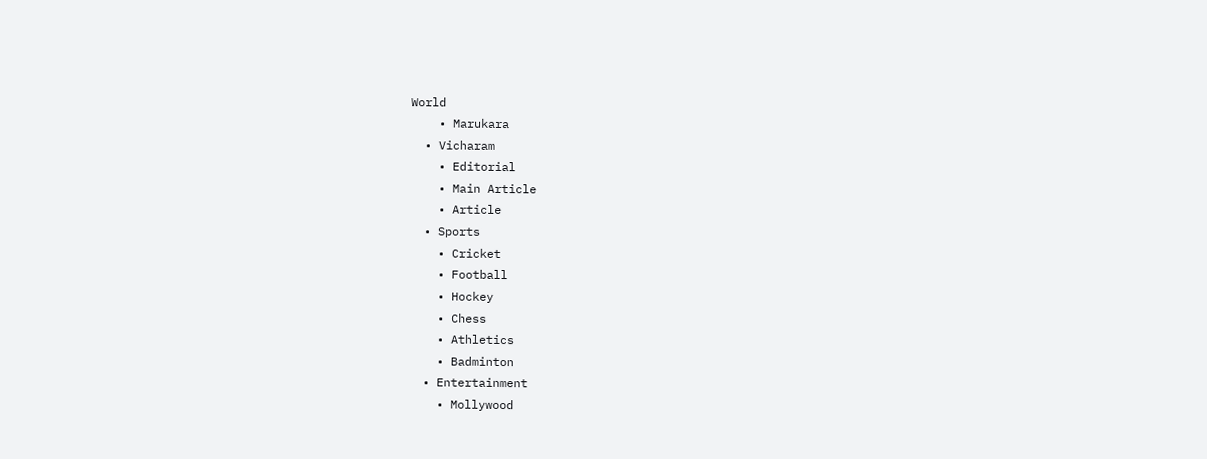World
    • Marukara
  • Vicharam
    • Editorial
    • Main Article
    • Article
  • Sports
    • Cricket
    • Football
    • Hockey
    • Chess
    • Athletics
    • Badminton
  • Entertainment
    • Mollywood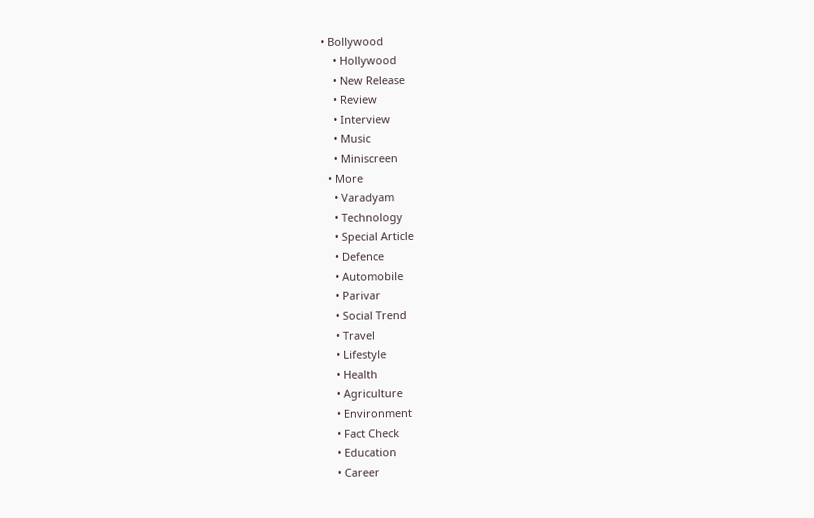• Bollywood
    • Hollywood
    • New Release
    • Review
    • Interview
    • Music
    • Miniscreen
  • More
    • Varadyam
    • Technology
    • Special Article
    • Defence
    • Automobile
    • Parivar
    • Social Trend
    • Travel
    • Lifestyle
    • Health
    • Agriculture
    • Environment
    • Fact Check
    • Education
    • Career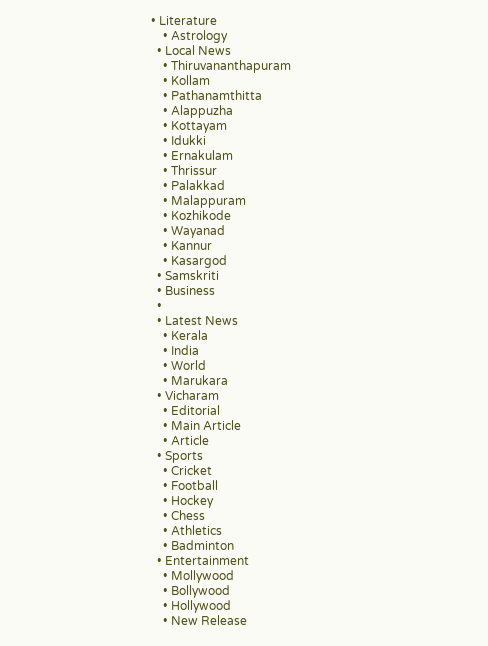• Literature
    • Astrology
  • Local News
    • Thiruvananthapuram
    • Kollam
    • Pathanamthitta
    • Alappuzha
    • Kottayam
    • Idukki
    • Ernakulam
    • Thrissur
    • Palakkad
    • Malappuram
    • Kozhikode
    • Wayanad
    • Kannur
    • Kasargod
  • Samskriti
  • Business
  •
  • Latest News
    • Kerala
    • India
    • World
    • Marukara
  • Vicharam
    • Editorial
    • Main Article
    • Article
  • Sports
    • Cricket
    • Football
    • Hockey
    • Chess
    • Athletics
    • Badminton
  • Entertainment
    • Mollywood
    • Bollywood
    • Hollywood
    • New Release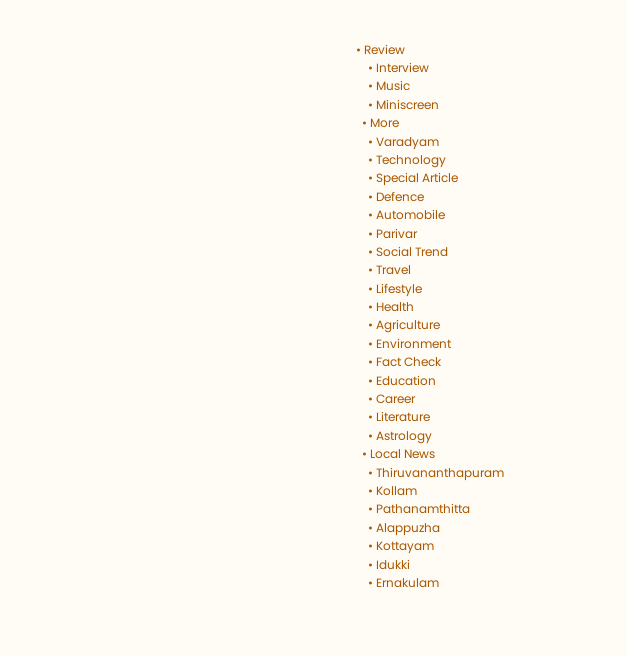• Review
    • Interview
    • Music
    • Miniscreen
  • More
    • Varadyam
    • Technology
    • Special Article
    • Defence
    • Automobile
    • Parivar
    • Social Trend
    • Travel
    • Lifestyle
    • Health
    • Agriculture
    • Environment
    • Fact Check
    • Education
    • Career
    • Literature
    • Astrology
  • Local News
    • Thiruvananthapuram
    • Kollam
    • Pathanamthitta
    • Alappuzha
    • Kottayam
    • Idukki
    • Ernakulam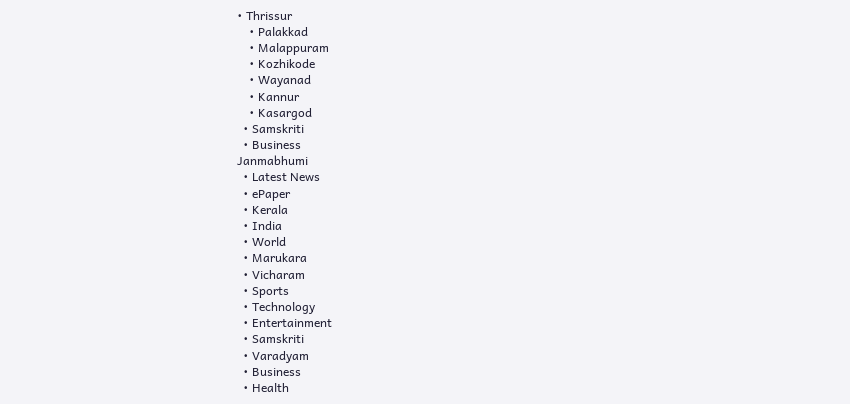• Thrissur
    • Palakkad
    • Malappuram
    • Kozhikode
    • Wayanad
    • Kannur
    • Kasargod
  • Samskriti
  • Business
Janmabhumi
  • Latest News
  • ePaper
  • Kerala
  • India
  • World
  • Marukara
  • Vicharam
  • Sports
  • Technology
  • Entertainment
  • Samskriti
  • Varadyam
  • Business
  • Health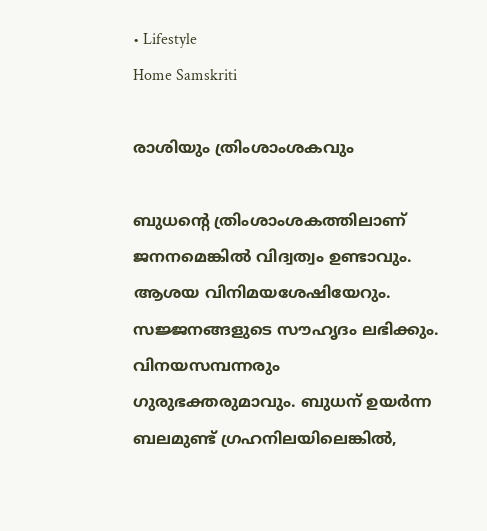• Lifestyle
Home Samskriti

രാശിയും ത്രിംശാംശകവും

ബുധന്റെ ത്രിംശാംശകത്തിലാണ് ജനനമെങ്കില്‍ വിദ്വത്വം ഉണ്ടാവും. ആശയ വിനിമയശേഷിയേറും. സജ്ജനങ്ങളുടെ സൗഹൃദം ലഭിക്കും. വിനയസമ്പന്നരും ഗുരുഭക്തരുമാവും. ബുധന് ഉയര്‍ന്ന ബലമുണ്ട് ഗ്രഹനിലയിലെങ്കില്‍,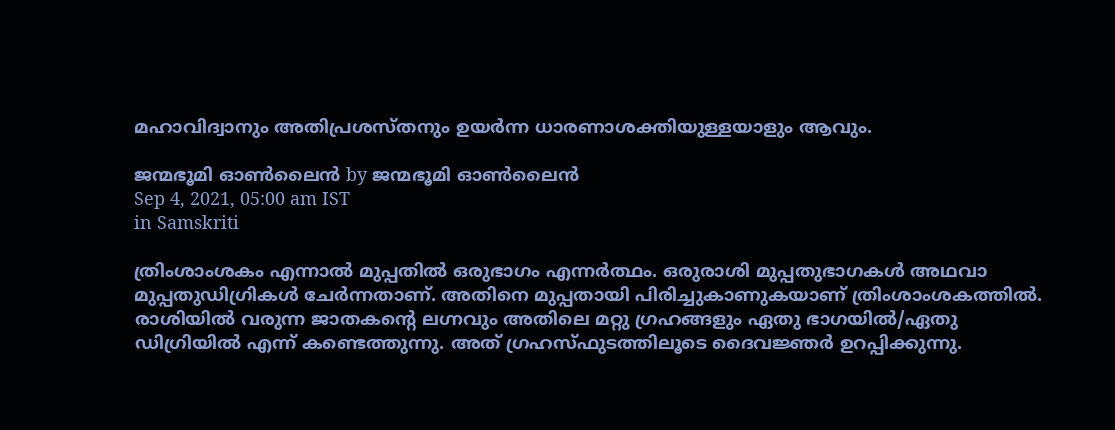മഹാവിദ്വാനും അതിപ്രശസ്തനും ഉയര്‍ന്ന ധാരണാശക്തിയുള്ളയാളും ആവും.

ജന്മഭൂമി ഓണ്‍ലൈന്‍ by ജന്മഭൂമി ഓണ്‍ലൈന്‍
Sep 4, 2021, 05:00 am IST
in Samskriti

ത്രിംശാംശകം എന്നാല്‍ മുപ്പതില്‍ ഒരുഭാഗം എന്നര്‍ത്ഥം. ഒരുരാശി മുപ്പതുഭാഗകള്‍ അഥവാ മുപ്പതുഡിഗ്രികള്‍ ചേര്‍ന്നതാണ്. അതിനെ മുപ്പതായി പിരിച്ചുകാണുകയാണ് ത്രിംശാംശകത്തില്‍. രാശിയില്‍ വരുന്ന ജാതകന്റെ ലഗ്നവും അതിലെ മറ്റു ഗ്രഹങ്ങളും ഏതു ഭാഗയില്‍/ഏതു ഡിഗ്രിയില്‍ എന്ന് കണ്ടെത്തുന്നു. അത് ഗ്രഹസ്ഫുടത്തിലൂടെ ദൈവജ്ഞര്‍ ഉറപ്പിക്കുന്നു.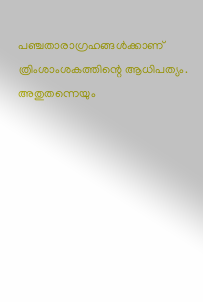പഞ്ചതാരാഗ്രഹങ്ങള്‍ക്കാണ് ത്രിംശാംശകത്തിന്റെ ആധിപത്യം. അതുതന്നെയും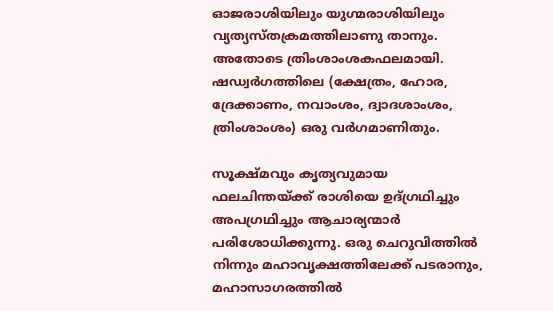ഓജരാശിയിലും യുഗ്മരാശിയിലും വ്യത്യസ്തക്രമത്തിലാണു താനും. അതോടെ ത്രിംശാംശകഫലമായി. ഷഡ്വര്‍ഗത്തിലെ (ക്ഷേത്രം, ഹോര, ദ്രേക്കാണം, നവാംശം, ദ്വാദശാംശം, ത്രിംശാംശം) ഒരു വര്‍ഗമാണിതും.

സൂക്ഷ്മവും കൃത്യവുമായ ഫലചിന്തയ്‌ക്ക് രാശിയെ ഉദ്ഗ്രഥിച്ചും അപഗ്രഥിച്ചും ആചാര്യന്മാര്‍ പരിശോധിക്കുന്നു. ഒരു ചെറുവിത്തില്‍ നിന്നും മഹാവൃക്ഷത്തിലേക്ക് പടരാനും, മഹാസാഗരത്തില്‍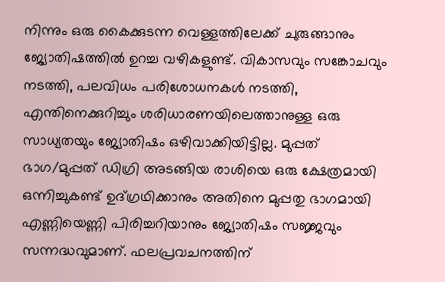നിന്നും ഒരു കൈക്കുടന്ന വെള്ളത്തിലേക്ക് ചുരുങ്ങാനും ജ്യോതിഷത്തില്‍ ഉറച്ച വഴികളുണ്ട്. വികാസവും സങ്കോചവും നടത്തി, പലവിധം പരിശോധനകള്‍ നടത്തി, എന്തിനെക്കുറിച്ചും ശരിധാരണയിലെത്താനുള്ള ഒരു സാധ്യതയും ജ്യോതിഷം ഒഴിവാക്കിയിട്ടില്ല. മുപ്പത് ഭാഗ/മുപ്പത് ഡിഗ്രി അടങ്ങിയ രാശിയെ ഒരു ക്ഷേത്രമായി ഒന്നിച്ചുകണ്ട് ഉദ്ഗ്രഥിക്കാനും അതിനെ മുപ്പതു ഭാഗമായി എണ്ണിയെണ്ണി പിരിച്ചറിയാനും ജ്യോതിഷം സജ്ജവും സന്നദ്ധവുമാണ്. ഫലപ്രവചനത്തിന്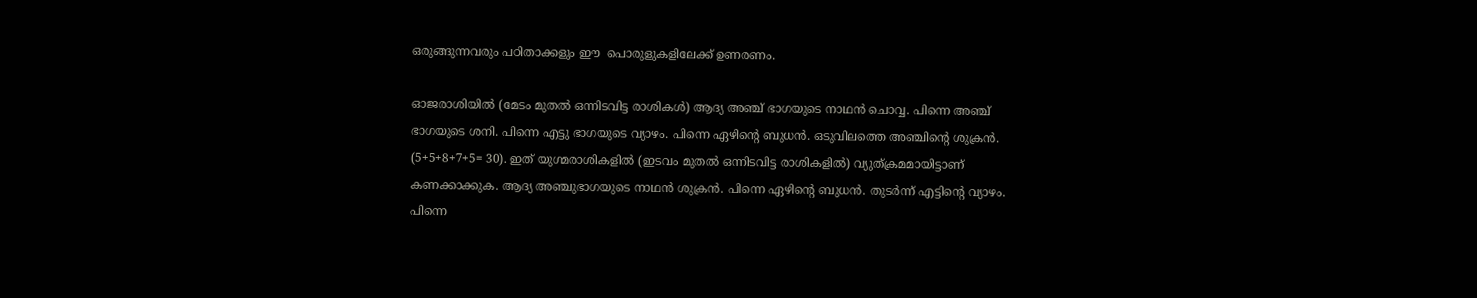ഒരുങ്ങുന്നവരും പഠിതാക്കളും ഈ  പൊരുളുകളിലേക്ക് ഉണരണം.

ഓജരാശിയില്‍ (മേടം മുതല്‍ ഒന്നിടവിട്ട രാശികള്‍) ആദ്യ അഞ്ച് ഭാഗയുടെ നാഥന്‍ ചൊവ്വ. പിന്നെ അഞ്ച് ഭാഗയുടെ ശനി. പിന്നെ എട്ടു ഭാഗയുടെ വ്യാഴം. പിന്നെ ഏഴിന്റെ ബുധന്‍. ഒടുവിലത്തെ അഞ്ചിന്റെ ശുക്രന്‍. (5+5+8+7+5= 30). ഇത് യുഗ്മരാശികളില്‍ (ഇടവം മുതല്‍ ഒന്നിടവിട്ട രാശികളില്‍) വ്യുത്ക്രമമായിട്ടാണ് കണക്കാക്കുക. ആദ്യ അഞ്ചുഭാഗയുടെ നാഥന്‍ ശുക്രന്‍. പിന്നെ ഏഴിന്റെ ബുധന്‍. തുടര്‍ന്ന് എട്ടിന്റെ വ്യാഴം. പിന്നെ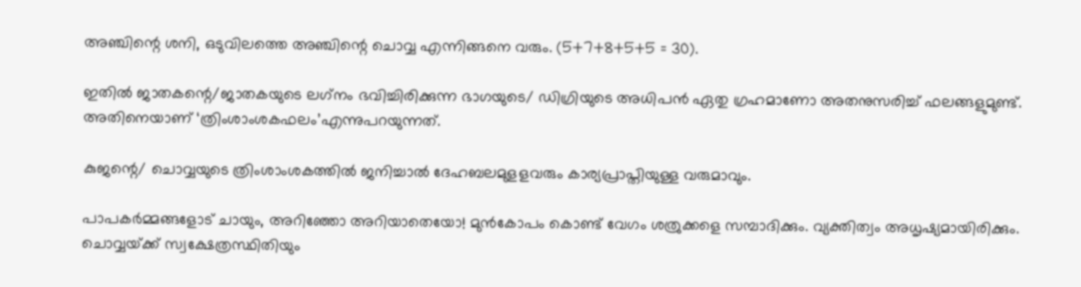അഞ്ചിന്റെ ശനി, ഒടുവിലത്തെ അഞ്ചിന്റെ ചൊവ്വ എന്നിങ്ങനെ വരും. (5+7+8+5+5 = 30).

ഇതില്‍ ജാതകന്റെ/ജാതകയുടെ ലഗ്‌നം ഭവിച്ചിരിക്കുന്ന ഭാഗയുടെ/ ഡിഗ്രിയുടെ അധിപന്‍ ഏതു ഗ്രഹമാണോ അതനുസരിച്ച് ഫലങ്ങളുമുണ്ട്. അതിനെയാണ് ‘ത്രിംശാംശകഫലം’എന്നുപറയുന്നത്.

കുജന്റെ/ ചൊവ്വയുടെ ത്രിംശാംശകത്തില്‍ ജനിച്ചാല്‍ ദേഹബലമുളളവരും കാര്യപ്രാപ്തിയുള്ള വരുമാവും.

പാപകര്‍മ്മങ്ങളോട് ചായും, അറിഞ്ഞോ അറിയാതെയോ! മുന്‍കോപം കൊണ്ട് വേഗം ശത്രുക്കളെ സമ്പാദിക്കും. വ്യക്തിത്വം അധൃഷ്യമായിരിക്കും. ചൊവ്വയ്‌ക്ക് സ്വക്ഷേത്രസ്ഥിതിയും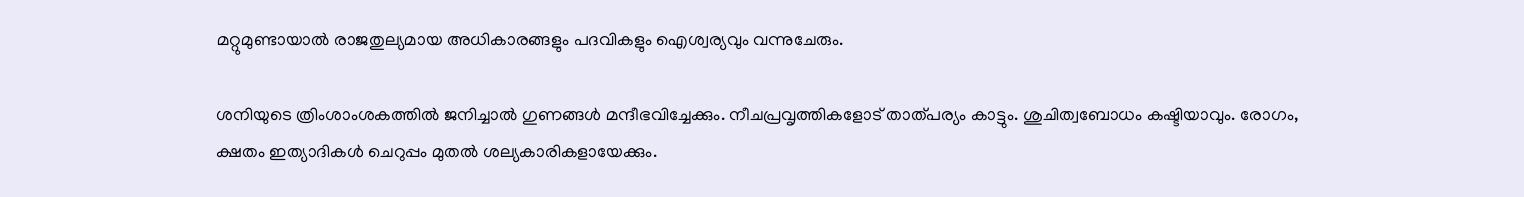മറ്റുമുണ്ടായാല്‍ രാജതുല്യമായ അധികാരങ്ങളും പദവികളും ഐശ്വര്യവും വന്നുചേരും.

ശനിയുടെ ത്രിംശാംശകത്തില്‍ ജനിച്ചാല്‍ ഗുണങ്ങള്‍ മന്ദീഭവിച്ചേക്കും. നീചപ്രവൃത്തികളോട് താത്പര്യം കാട്ടും. ശുചിത്വബോധം കഷ്ടിയാവും. രോഗം, ക്ഷതം ഇത്യാദികള്‍ ചെറുപ്പം മുതല്‍ ശല്യകാരികളായേക്കും.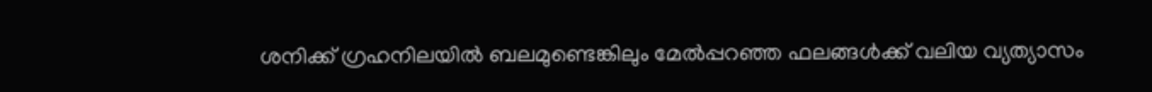ശനിക്ക് ഗ്രഹനിലയില്‍ ബലമുണ്ടെങ്കിലും മേല്‍പ്പറഞ്ഞ ഫലങ്ങള്‍ക്ക് വലിയ വ്യത്യാസം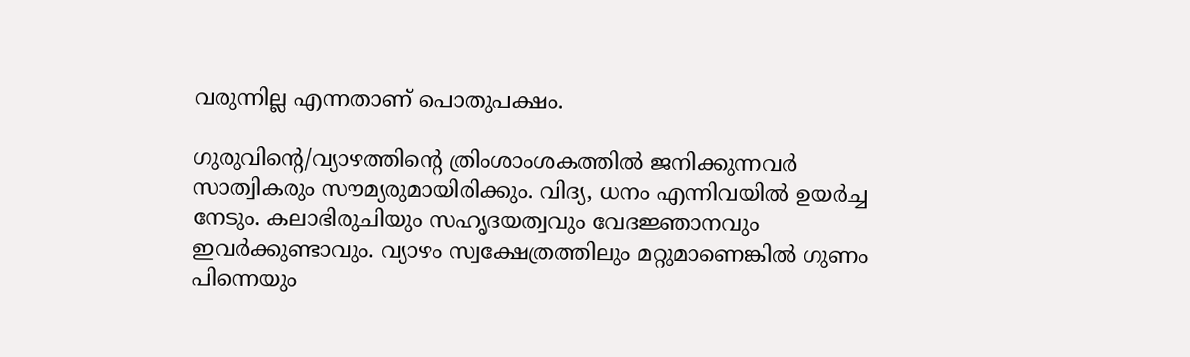വരുന്നില്ല എന്നതാണ് പൊതുപക്ഷം.

ഗുരുവിന്റെ/വ്യാഴത്തിന്റെ ത്രിംശാംശകത്തില്‍ ജനിക്കുന്നവര്‍ സാത്വികരും സൗമ്യരുമായിരിക്കും. വിദ്യ, ധനം എന്നിവയില്‍ ഉയര്‍ച്ച നേടും. കലാഭിരുചിയും സഹൃദയത്വവും വേദജ്ഞാനവും ഇവര്‍ക്കുണ്ടാവും. വ്യാഴം സ്വക്ഷേത്രത്തിലും മറ്റുമാണെങ്കില്‍ ഗുണം പിന്നെയും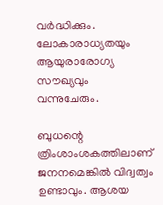വര്‍ദ്ധിക്കും. ലോകാരാധ്യതയും ആയുരാരോഗ്യ സൗഖ്യവും വന്നുചേരും.

ബുധന്റെ ത്രിംശാംശകത്തിലാണ് ജനനമെങ്കില്‍ വിദ്വത്വം ഉണ്ടാവും. ആശയ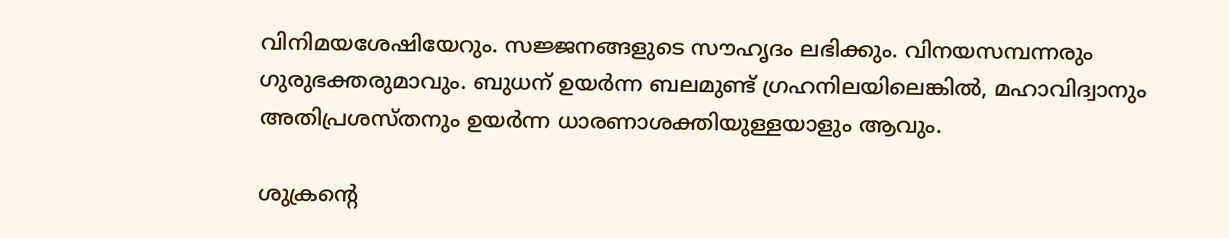വിനിമയശേഷിയേറും. സജ്ജനങ്ങളുടെ സൗഹൃദം ലഭിക്കും. വിനയസമ്പന്നരും ഗുരുഭക്തരുമാവും. ബുധന് ഉയര്‍ന്ന ബലമുണ്ട് ഗ്രഹനിലയിലെങ്കില്‍, മഹാവിദ്വാനും അതിപ്രശസ്തനും ഉയര്‍ന്ന ധാരണാശക്തിയുള്ളയാളും ആവും.

ശുക്രന്റെ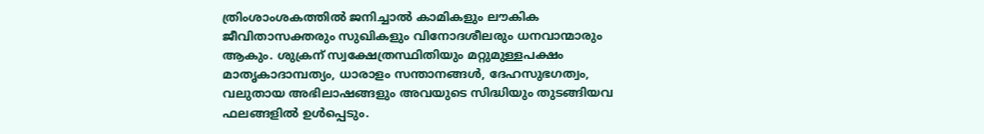ത്രിംശാംശകത്തില്‍ ജനിച്ചാല്‍ കാമികളും ലൗകിക ജീവിതാസക്തരും സുഖികളും വിനോദശീലരും ധനവാന്മാരും ആകും. ശുക്രന് സ്വക്ഷേത്രസ്ഥിതിയും മറ്റുമുള്ളപക്ഷം മാതൃകാദാമ്പത്യം, ധാരാളം സന്താനങ്ങള്‍, ദേഹസുഭഗത്വം, വലുതായ അഭിലാഷങ്ങളും അവയുടെ സിദ്ധിയും തുടങ്ങിയവ ഫലങ്ങളില്‍ ഉള്‍പ്പെടും.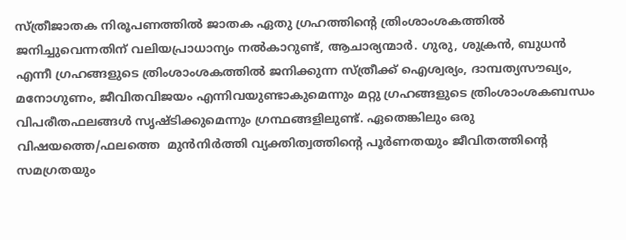സ്ത്രീജാതക നിരൂപണത്തില്‍ ജാതക ഏതു ഗ്രഹത്തിന്റെ ത്രിംശാംശകത്തില്‍ ജനിച്ചുവെന്നതിന് വലിയപ്രാധാന്യം നല്‍കാറുണ്ട്, ആചാര്യന്മാര്‍. ഗുരു, ശുക്രന്‍, ബുധന്‍ എന്നീ ഗ്രഹങ്ങളുടെ ത്രിംശാംശകത്തില്‍ ജനിക്കുന്ന സ്ത്രീക്ക് ഐശ്വര്യം, ദാമ്പത്യസൗഖ്യം, മനോഗുണം, ജീവിതവിജയം എന്നിവയുണ്ടാകുമെന്നും മറ്റു ഗ്രഹങ്ങളുടെ ത്രിംശാംശകബന്ധം വിപരീതഫലങ്ങള്‍ സൃഷ്ടിക്കുമെന്നും ഗ്രന്ഥങ്ങളിലുണ്ട്. ഏതെങ്കിലും ഒരു വിഷയത്തെ/ഫലത്തെ  മുന്‍നിര്‍ത്തി വ്യക്തിത്വത്തിന്റെ പൂര്‍ണതയും ജീവിതത്തിന്റെ സമഗ്രതയും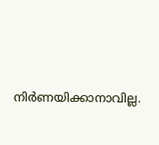നിര്‍ണയിക്കാനാവില്ല.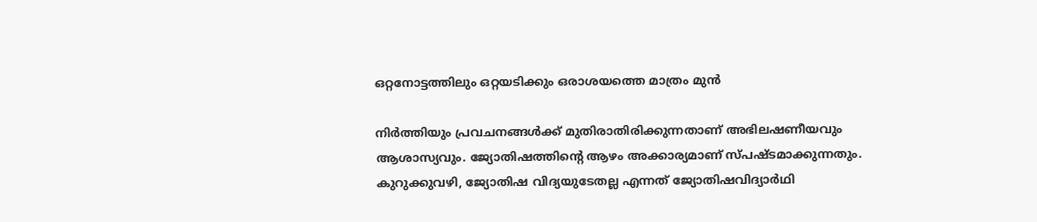ഒറ്റനോട്ടത്തിലും ഒറ്റയടിക്കും ഒരാശയത്തെ മാത്രം മുന്‍

നിര്‍ത്തിയും പ്രവചനങ്ങള്‍ക്ക് മുതിരാതിരിക്കുന്നതാണ് അഭിലഷണീയവും ആശാസ്യവും. ജ്യോതിഷത്തിന്റെ ആഴം അക്കാര്യമാണ് സ്പഷ്ടമാക്കുന്നതും. കുറുക്കുവഴി, ജ്യോതിഷ വിദ്യയുടേതല്ല എന്നത് ജ്യോതിഷവിദ്യാര്‍ഥി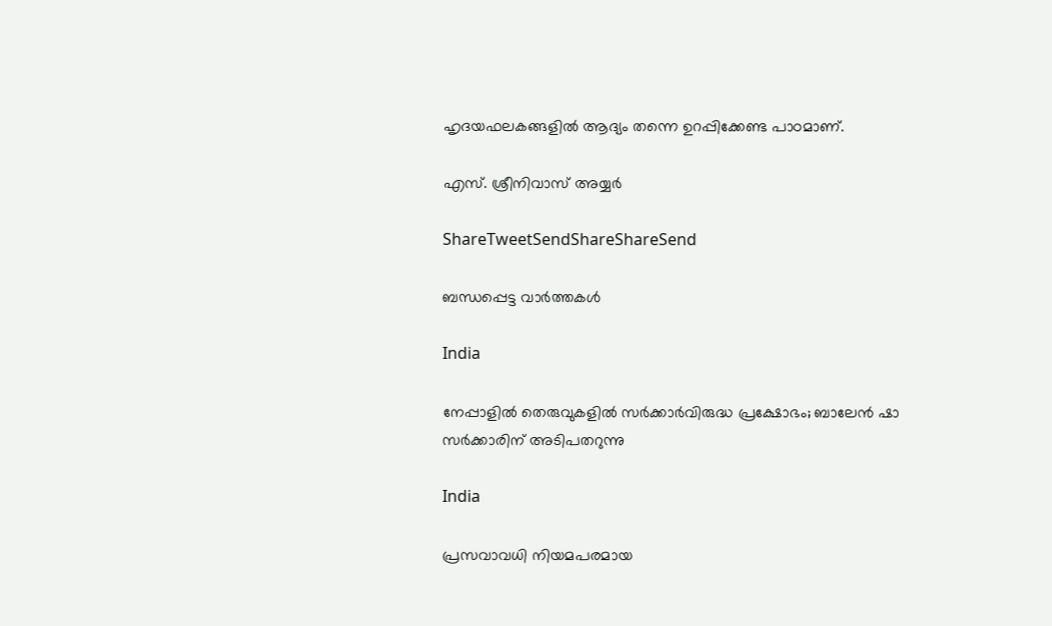ഹൃദയഫലകങ്ങളില്‍ ആദ്യം തന്നെ ഉറപ്പിക്കേണ്ട പാഠമാണ്.

എസ്. ശ്രീനിവാസ് അയ്യര്‍

ShareTweetSendShareShareSend

ബന്ധപ്പെട്ട വാര്‍ത്തകള്‍

India

നേപ്പാളില്‍ തെരുവുകളില്‍ സര്‍ക്കാര്‍വിരുദ്ധ പ്രക്ഷോഭം; ബാലേന്‍ ഷാ സര്‍ക്കാരിന് അടിപതറുന്നു

India

പ്രസവാവധി നിയമപരമായ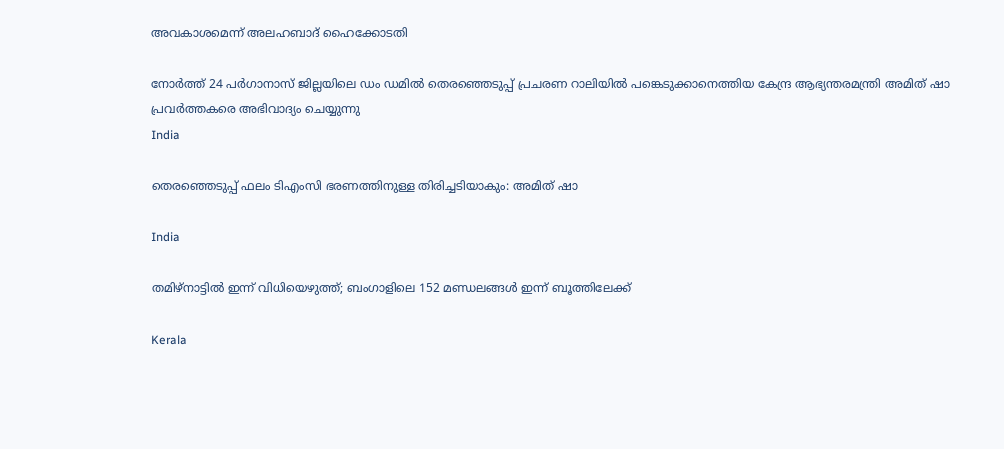അവകാശമെന്ന് അലഹബാദ് ഹൈക്കോടതി

നോര്‍ത്ത് 24 പര്‍ഗാനാസ് ജില്ലയിലെ ഡം ഡമില്‍ തെരഞ്ഞെടുപ്പ് പ്രചരണ റാലിയില്‍ പങ്കെടുക്കാനെത്തിയ കേന്ദ്ര ആഭ്യന്തരമന്ത്രി അമിത് ഷാ പ്രവര്‍ത്തകരെ അഭിവാദ്യം ചെയ്യുന്നു
India

തെരഞ്ഞെടുപ്പ് ഫലം ടിഎംസി ഭരണത്തിനുള്ള തിരിച്ചടിയാകും: അമിത് ഷാ

India

തമിഴ്നാട്ടില്‍ ഇന്ന് വിധിയെഴുത്ത്; ബംഗാളിലെ 152 മണ്ഡലങ്ങള്‍ ഇന്ന് ബൂത്തിലേക്ക്

Kerala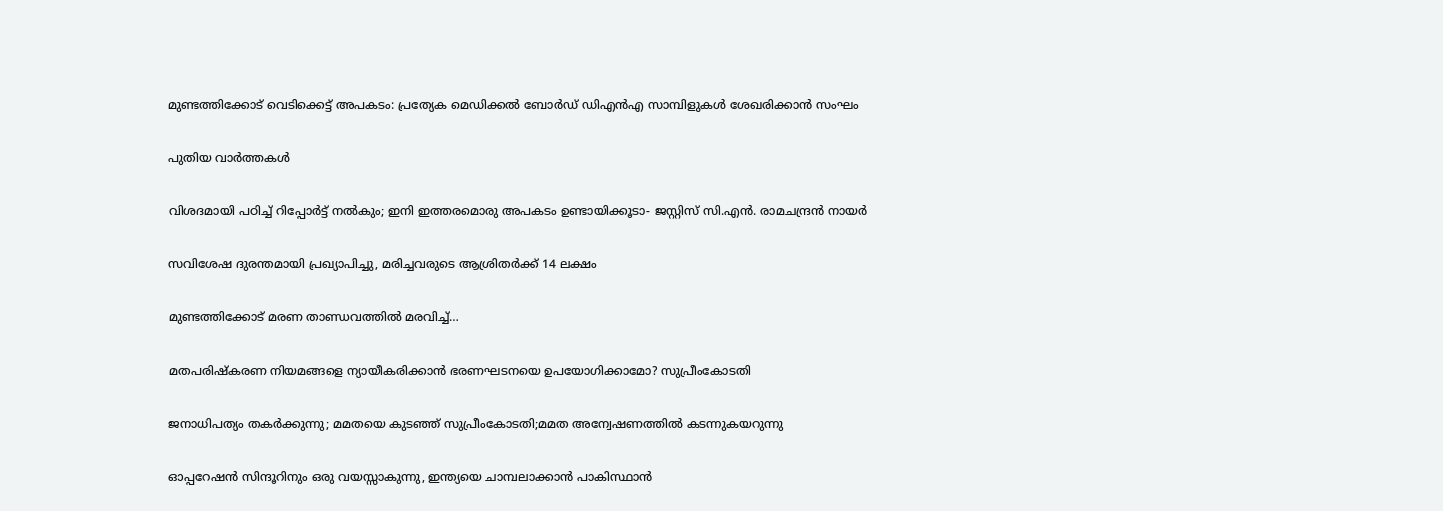മുണ്ടത്തിക്കോട് വെടിക്കെട്ട് അപകടം: പ്രത്യേക മെഡിക്കല്‍ ബോര്‍ഡ് ഡിഎന്‍എ സാമ്പിളുകള്‍ ശേഖരിക്കാന്‍ സംഘം

പുതിയ വാര്‍ത്തകള്‍

വിശദമായി പഠിച്ച് റിപ്പോര്‍ട്ട് നല്‍കും; ഇനി ഇത്തരമൊരു അപകടം ഉണ്ടായിക്കൂടാ- ജസ്റ്റിസ് സി.എന്‍. രാമചന്ദ്രന്‍ നായര്‍

സവിശേഷ ദുരന്തമായി പ്രഖ്യാപിച്ചു, മരിച്ചവരുടെ ആശ്രിതര്‍ക്ക് 14 ലക്ഷം

മുണ്ടത്തിക്കോട്‌ മരണ താണ്ഡവത്തില്‍ മരവിച്ച്…

മതപരിഷ്‌കരണ നിയമങ്ങളെ ന്യായീകരിക്കാന്‍ ഭരണഘടനയെ ഉപയോഗിക്കാമോ? സുപ്രീംകോടതി

ജനാധിപത്യം തകര്‍ക്കുന്നു; മമതയെ കുടഞ്ഞ് സുപ്രീംകോടതി;മമത അന്വേഷണത്തില്‍ കടന്നുകയറുന്നു

ഓപ്പറേഷന്‍ സിന്ദൂറിനും ഒരു വയസ്സാകുന്നു, ഇന്ത്യയെ ചാമ്പലാക്കാന്‍ പാകിസ്ഥാന്‍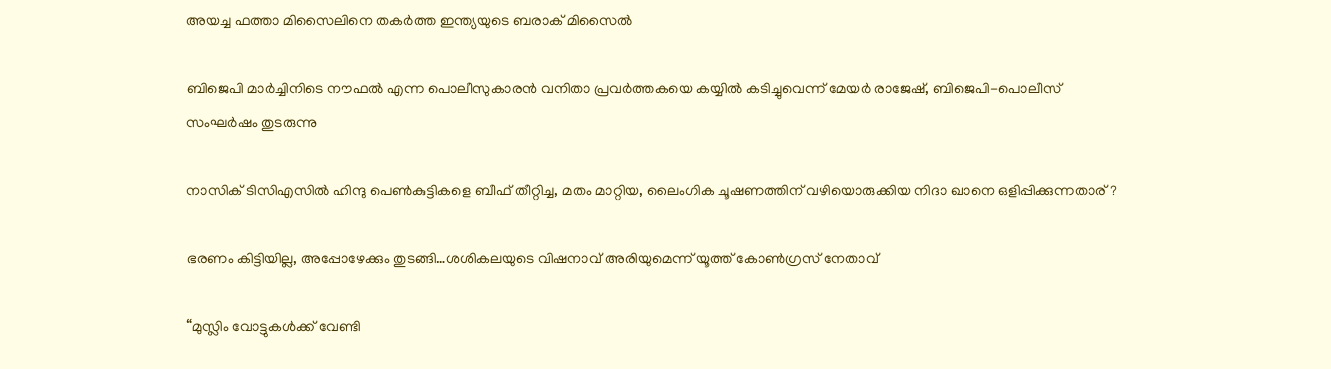അയച്ച ഫത്താ മിസൈലിനെ തകര്‍ത്ത ഇന്ത്യയുടെ ബരാക് മിസൈല്‍

ബിജെപി മാര്‍ച്ചിനിടെ നൗഫല്‍ എന്ന പൊലീസുകാരന്‍ വനിതാ പ്രവര്‍ത്തകയെ കയ്യില്‍ കടിച്ചുവെന്ന് മേയര്‍ രാജേഷ്, ബിജെപി-പൊലീസ് സംഘര്‍ഷം തുടരുന്നു

നാസിക് ടിസിഎസില്‍ ഹിന്ദു പെണ്‍കുട്ടികളെ ബീഫ് തീറ്റിച്ച, മതം മാറ്റിയ, ലൈംഗിക ചൂഷണത്തിന് വഴിയൊരുക്കിയ നിദാ ഖാനെ ഒളിപ്പിക്കുന്നതാര്?

ഭരണം കിട്ടിയില്ല, അപ്പോഴേക്കും തുടങ്ങി…ശശികലയുടെ വിഷനാവ് അരിയുമെന്ന് യൂത്ത് കോണ്‍ഗ്രസ് നേതാവ്

“മുസ്ലിം വോട്ടുകള്‍ക്ക് വേണ്ടി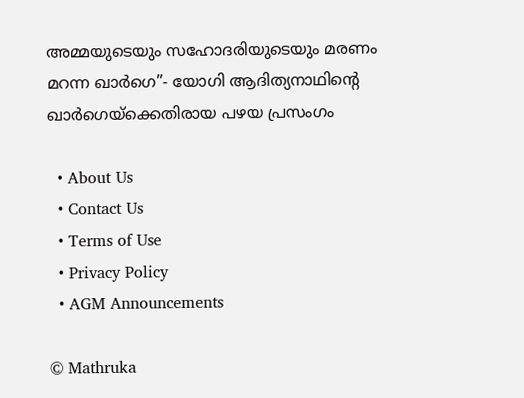അമ്മയുടെയും സഹോദരിയുടെയും മരണം മറന്ന ഖാര്‍ഗെ”- യോഗി ആദിത്യനാഥിന്റെ ഖാര്‍ഗെയ്‌ക്കെതിരായ പഴയ പ്രസംഗം

  • About Us
  • Contact Us
  • Terms of Use
  • Privacy Policy
  • AGM Announcements

© Mathruka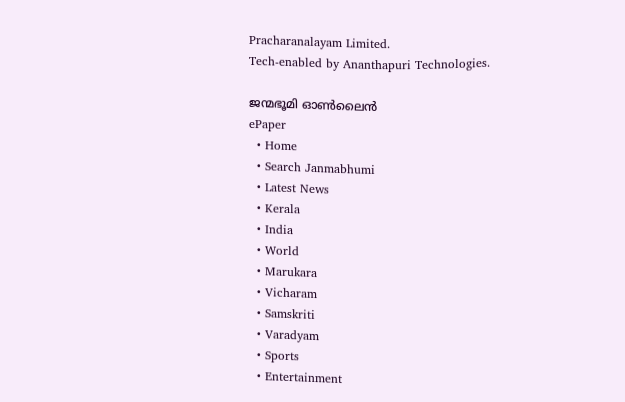Pracharanalayam Limited.
Tech-enabled by Ananthapuri Technologies.

ജന്മഭൂമി ഓണ്‍ലൈന്‍
ePaper
  • Home
  • Search Janmabhumi
  • Latest News
  • Kerala
  • India
  • World
  • Marukara
  • Vicharam
  • Samskriti
  • Varadyam
  • Sports
  • Entertainment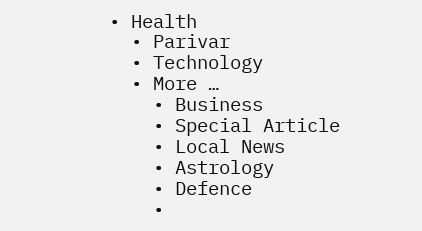• Health
  • Parivar
  • Technology
  • More …
    • Business
    • Special Article
    • Local News
    • Astrology
    • Defence
    •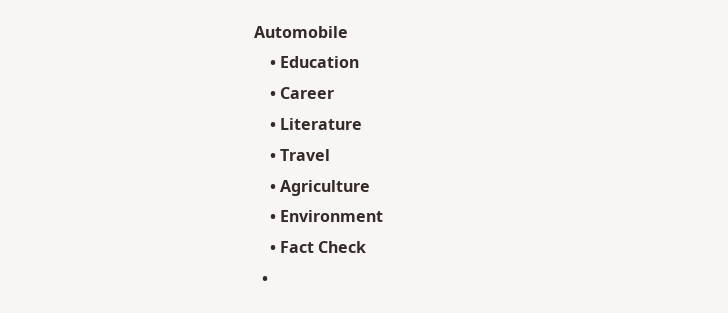Automobile
    • Education
    • Career
    • Literature
    • Travel
    • Agriculture
    • Environment
    • Fact Check
  •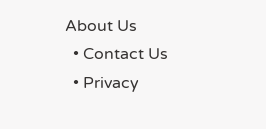About Us
  • Contact Us
  • Privacy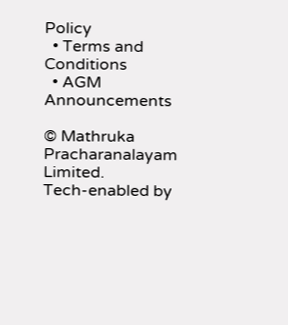Policy
  • Terms and Conditions
  • AGM Announcements

© Mathruka Pracharanalayam Limited.
Tech-enabled by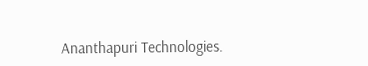Ananthapuri Technologies.